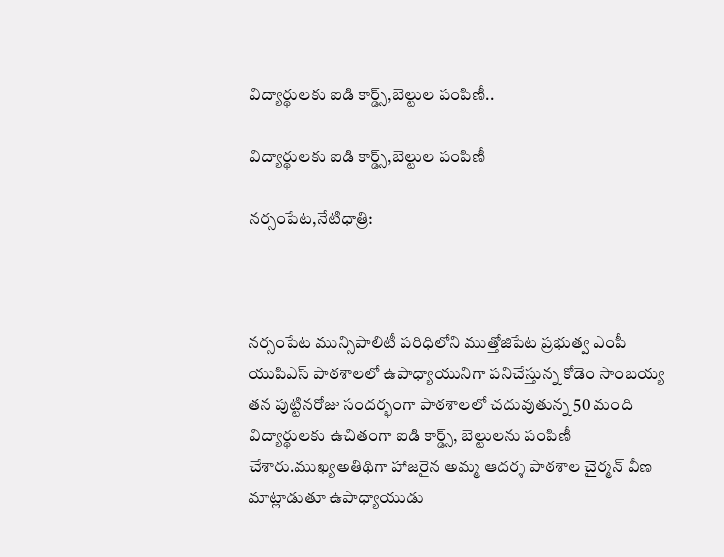విద్యార్థులకు ఐడి కార్డ్స్,బెల్టుల పంపిణీ..

విద్యార్థులకు ఐడి కార్డ్స్,బెల్టుల పంపిణీ

నర్సంపేట,నేటిధాత్రి:



నర్సంపేట మున్సిపాలిటీ పరిధిలోని ముత్తోజిపేట ప్రభుత్వ ఎంపీ యుపిఎస్ పాఠశాలలో ఉపాధ్యాయునిగా పనిచేస్తున్న కోడెం సాంబయ్య తన పుట్టినరోజు సందర్భంగా పాఠశాలలో చదువుతున్న 50 మంది విద్యార్థులకు ఉచితంగా ఐడి కార్డ్స్, బెల్టులను పంపిణీ చేశారు.ముఖ్యఅతిథిగా హాజరైన అమ్మ ఆదర్శ పాఠశాల చైర్మన్ వీణ మాట్లాడుతూ ఉపాధ్యాయుడు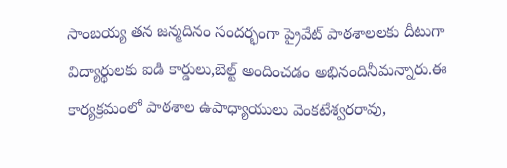సాంబయ్య తన జన్మదినం సందర్భంగా ప్రైవేట్ పాఠశాలలకు దీటుగా విద్యార్థులకు ఐడి కార్డులు,బెల్ట్ అందించడం అభినందినీమన్నారు.ఈ కార్యక్రమంలో పాఠశాల ఉపాధ్యాయులు వెంకటేశ్వరరావు,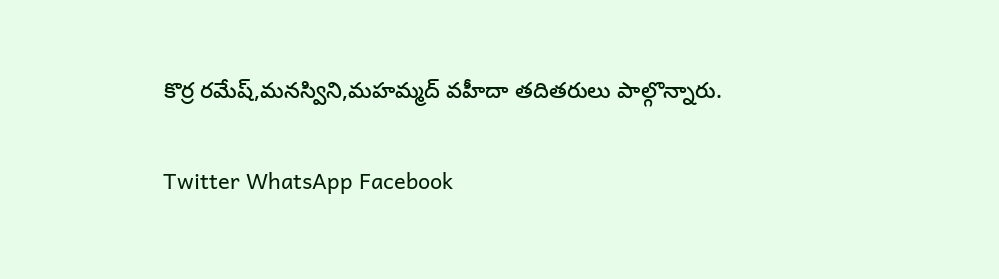కొర్ర రమేష్,మనస్విని,మహమ్మద్ వహీదా తదితరులు పాల్గొన్నారు.

Twitter WhatsApp Facebook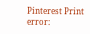Pinterest Print
error: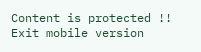Content is protected !!
Exit mobile version